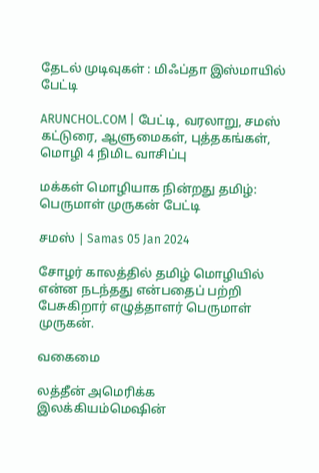தேடல் முடிவுகள் : மிஃப்தா இஸ்மாயில் பேட்டி

ARUNCHOL.COM | பேட்டி, வரலாறு, சமஸ் கட்டுரை, ஆளுமைகள், புத்தகங்கள், மொழி 4 நிமிட வாசிப்பு

மக்கள் மொழியாக நின்றது தமிழ்: பெருமாள் முருகன் பேட்டி

சமஸ் | Samas 05 Jan 2024

சோழர் காலத்தில் தமிழ் மொழியில் என்ன நடந்தது என்பதைப் பற்றி பேசுகிறார் எழுத்தாளர் பெருமாள் முருகன்.

வகைமை

லத்தீன் அமெரிக்க இலக்கியம்மெஷின்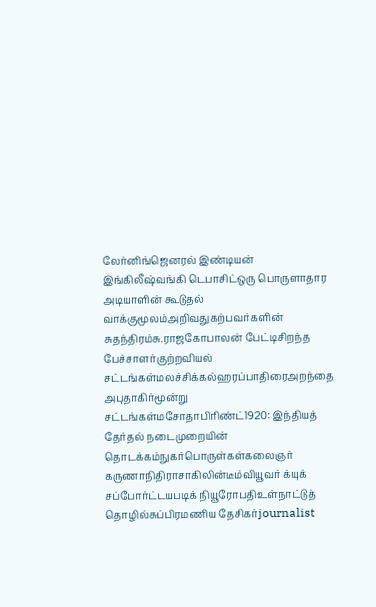லேர்னிங்ஜெனரல் இண்டியன் இங்கிலீஷ்வங்கி டெபாசிட்ஒரு பொருளாதார அடியாளின் கூடுதல் வாக்குமூலம்அறிவதுகற்பவர்களின் சுதந்திரம்சு.ராஜகோபாலன் பேட்டிசிறந்த பேச்சாளர்குற்றவியல் சட்டங்கள்மலச்சிக்கல்ஹரப்பாதிரைஅறந்தை அபுதாகிர்மூன்று சட்டங்கள்மசோதாபிரிண்ட்1920: இந்தியத் தேர்தல் நடைமுறையின் தொடக்கம்நுகர்பொருள்கள்கலைஞர் கருணாநிதிராசாகிலின்டீம்வியூவர் க்யுக் சப்போர்ட்டயபடிக் நியூரோபதிஉள்நாட்டுத் தொழில்சுப்பிரமணிய தேசிகர்journalist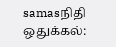samasநிதி ஒதுக்கல்: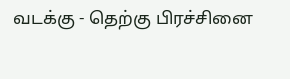வடக்கு - தெற்கு பிரச்சினை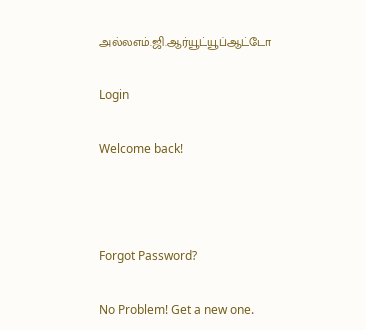அல்லஎம்.ஜி.ஆர்யூட்யூப்ஆட்டோ

Login

Welcome back!



Forgot Password?

No Problem! Get a new one.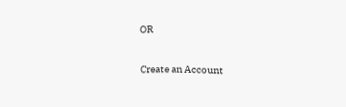OR

Create an Account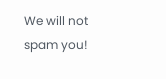We will not spam you!